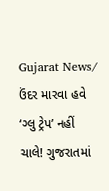Gujarat News/ ઉંદર મારવા હવે ‘ગ્લુ ટ્રેપ’ નહીં ચાલે! ગુજરાતમાં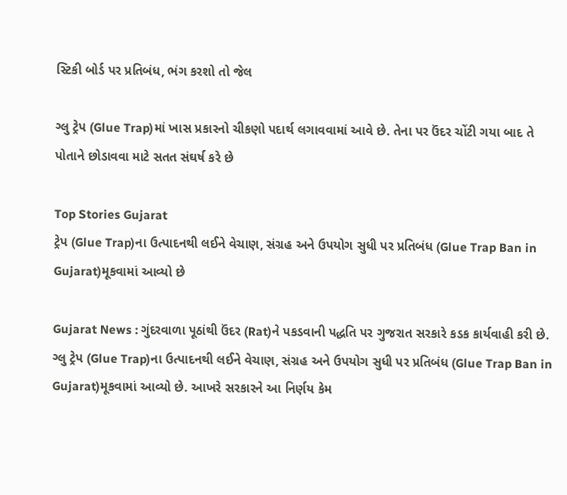સ્ટિકી બોર્ડ પર પ્રતિબંધ, ભંગ કરશો તો જેલ

ગ્લુ ટ્રેપ (Glue Trap)માં ખાસ પ્રકારનો ચીકણો પદાર્થ લગાવવામાં આવે છે. તેના પર ઉંદર ચોંટી ગયા બાદ તે પોતાને છોડાવવા માટે સતત સંઘર્ષ કરે છે

Top Stories Gujarat
ટ્રેપ (Glue Trap)ના ઉત્પાદનથી લઈને વેચાણ, સંગ્રહ અને ઉપયોગ સુધી પર પ્રતિબંધ (Glue Trap Ban in Gujarat)મૂકવામાં આવ્યો છે

Gujarat News : ગુંદરવાળા પૂઠાંથી ઉંદર (Rat)ને પકડવાની પદ્ધતિ પર ગુજરાત સરકારે કડક કાર્યવાહી કરી છે. ગ્લુ ટ્રેપ (Glue Trap)ના ઉત્પાદનથી લઈને વેચાણ, સંગ્રહ અને ઉપયોગ સુધી પર પ્રતિબંધ (Glue Trap Ban in Gujarat)મૂકવામાં આવ્યો છે. આખરે સરકારને આ નિર્ણય કેમ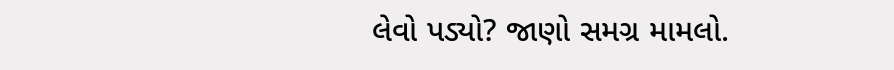લેવો પડ્યો? જાણો સમગ્ર મામલો.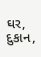ઘર, દુકાન,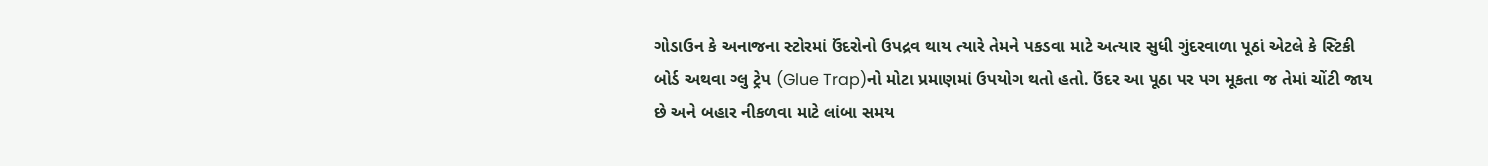ગોડાઉન કે અનાજના સ્ટોરમાં ઉંદરોનો ઉપદ્રવ થાય ત્યારે તેમને પકડવા માટે અત્યાર સુધી ગુંદરવાળા પૂઠાં એટલે કે સ્ટિકી બોર્ડ અથવા ગ્લુ ટ્રેપ (Glue Trap)નો મોટા પ્રમાણમાં ઉપયોગ થતો હતો. ઉંદર આ પૂઠા પર પગ મૂકતા જ તેમાં ચોંટી જાય છે અને બહાર નીકળવા માટે લાંબા સમય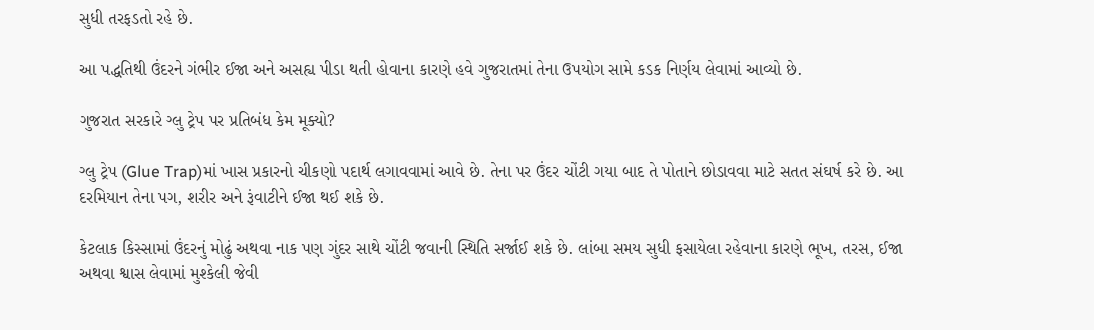સુધી તરફડતો રહે છે.

આ પદ્ધતિથી ઉંદરને ગંભીર ઈજા અને અસહ્ય પીડા થતી હોવાના કારણે હવે ગુજરાતમાં તેના ઉપયોગ સામે કડક નિર્ણય લેવામાં આવ્યો છે.

ગુજરાત સરકારે ગ્લુ ટ્રેપ પર પ્રતિબંધ કેમ મૂક્યો?

ગ્લુ ટ્રેપ (Glue Trap)માં ખાસ પ્રકારનો ચીકણો પદાર્થ લગાવવામાં આવે છે. તેના પર ઉંદર ચોંટી ગયા બાદ તે પોતાને છોડાવવા માટે સતત સંઘર્ષ કરે છે. આ દરમિયાન તેના પગ, શરીર અને રૂંવાટીને ઈજા થઈ શકે છે.

કેટલાક કિસ્સામાં ઉંદરનું મોઢું અથવા નાક પણ ગુંદર સાથે ચોંટી જવાની સ્થિતિ સર્જાઈ શકે છે. લાંબા સમય સુધી ફસાયેલા રહેવાના કારણે ભૂખ, તરસ, ઈજા અથવા શ્વાસ લેવામાં મુશ્કેલી જેવી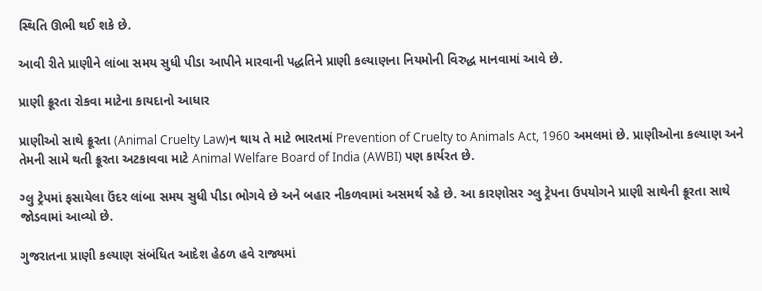સ્થિતિ ઊભી થઈ શકે છે.

આવી રીતે પ્રાણીને લાંબા સમય સુધી પીડા આપીને મારવાની પદ્ધતિને પ્રાણી કલ્યાણના નિયમોની વિરુદ્ધ માનવામાં આવે છે.

પ્રાણી ક્રૂરતા રોકવા માટેના કાયદાનો આધાર

પ્રાણીઓ સાથે ક્રૂરતા (Animal Cruelty Law)ન થાય તે માટે ભારતમાં Prevention of Cruelty to Animals Act, 1960 અમલમાં છે. પ્રાણીઓના કલ્યાણ અને તેમની સામે થતી ક્રૂરતા અટકાવવા માટે Animal Welfare Board of India (AWBI) પણ કાર્યરત છે.

ગ્લુ ટ્રેપમાં ફસાયેલા ઉંદર લાંબા સમય સુધી પીડા ભોગવે છે અને બહાર નીકળવામાં અસમર્થ રહે છે. આ કારણોસર ગ્લુ ટ્રેપના ઉપયોગને પ્રાણી સાથેની ક્રૂરતા સાથે જોડવામાં આવ્યો છે.

ગુજરાતના પ્રાણી કલ્યાણ સંબંધિત આદેશ હેઠળ હવે રાજ્યમાં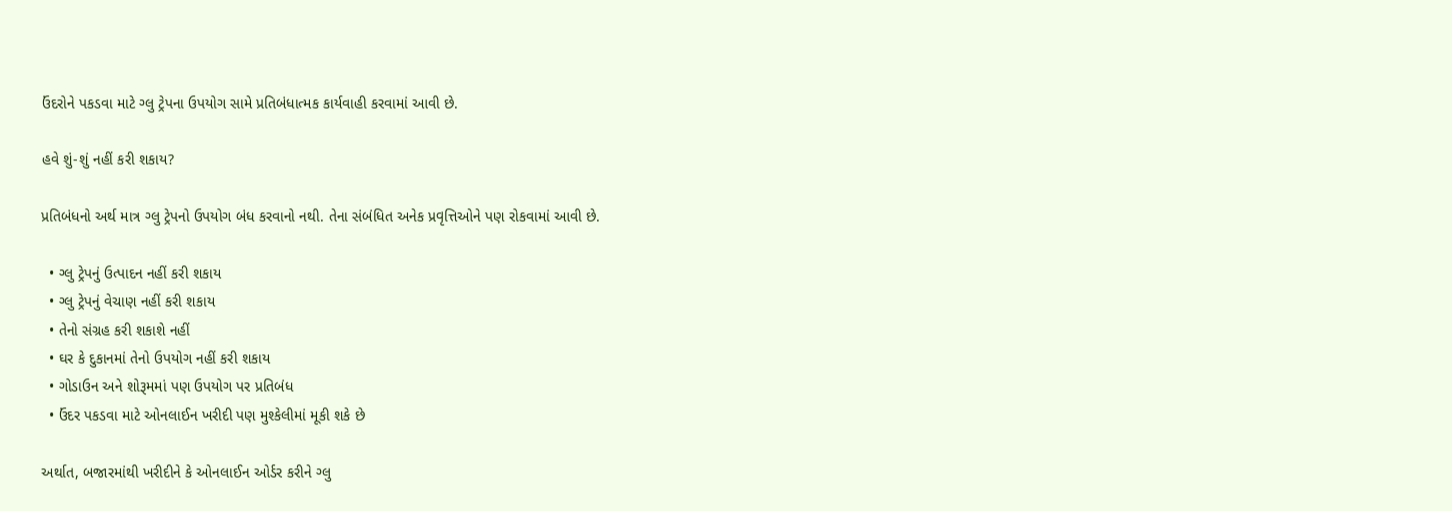ઉંદરોને પકડવા માટે ગ્લુ ટ્રેપના ઉપયોગ સામે પ્રતિબંધાત્મક કાર્યવાહી કરવામાં આવી છે.

હવે શું-શું નહીં કરી શકાય?

પ્રતિબંધનો અર્થ માત્ર ગ્લુ ટ્રેપનો ઉપયોગ બંધ કરવાનો નથી. તેના સંબંધિત અનેક પ્રવૃત્તિઓને પણ રોકવામાં આવી છે.

  • ગ્લુ ટ્રેપનું ઉત્પાદન નહીં કરી શકાય
  • ગ્લુ ટ્રેપનું વેચાણ નહીં કરી શકાય
  • તેનો સંગ્રહ કરી શકાશે નહીં
  • ઘર કે દુકાનમાં તેનો ઉપયોગ નહીં કરી શકાય
  • ગોડાઉન અને શોરૂમમાં પણ ઉપયોગ પર પ્રતિબંધ
  • ઉંદર પકડવા માટે ઓનલાઈન ખરીદી પણ મુશ્કેલીમાં મૂકી શકે છે

અર્થાત, બજારમાંથી ખરીદીને કે ઓનલાઈન ઓર્ડર કરીને ગ્લુ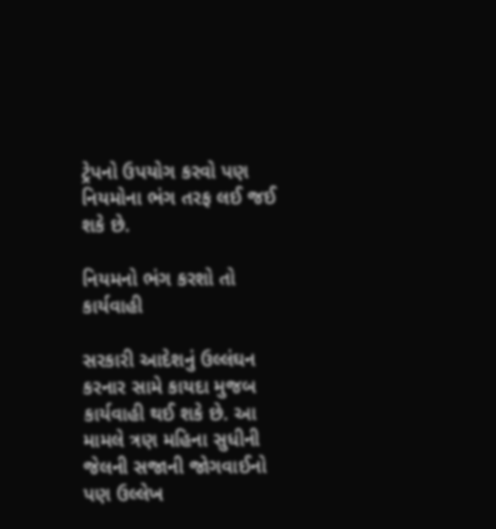ટ્રેપનો ઉપયોગ કરવો પણ નિયમોના ભંગ તરફ લઈ જઈ શકે છે.

નિયમનો ભંગ કરશો તો કાર્યવાહી

સરકારી આદેશનું ઉલ્લંઘન કરનાર સામે કાયદા મુજબ કાર્યવાહી થઈ શકે છે. આ મામલે ત્રણ મહિના સુધીની જેલની સજાની જોગવાઈનો પણ ઉલ્લેખ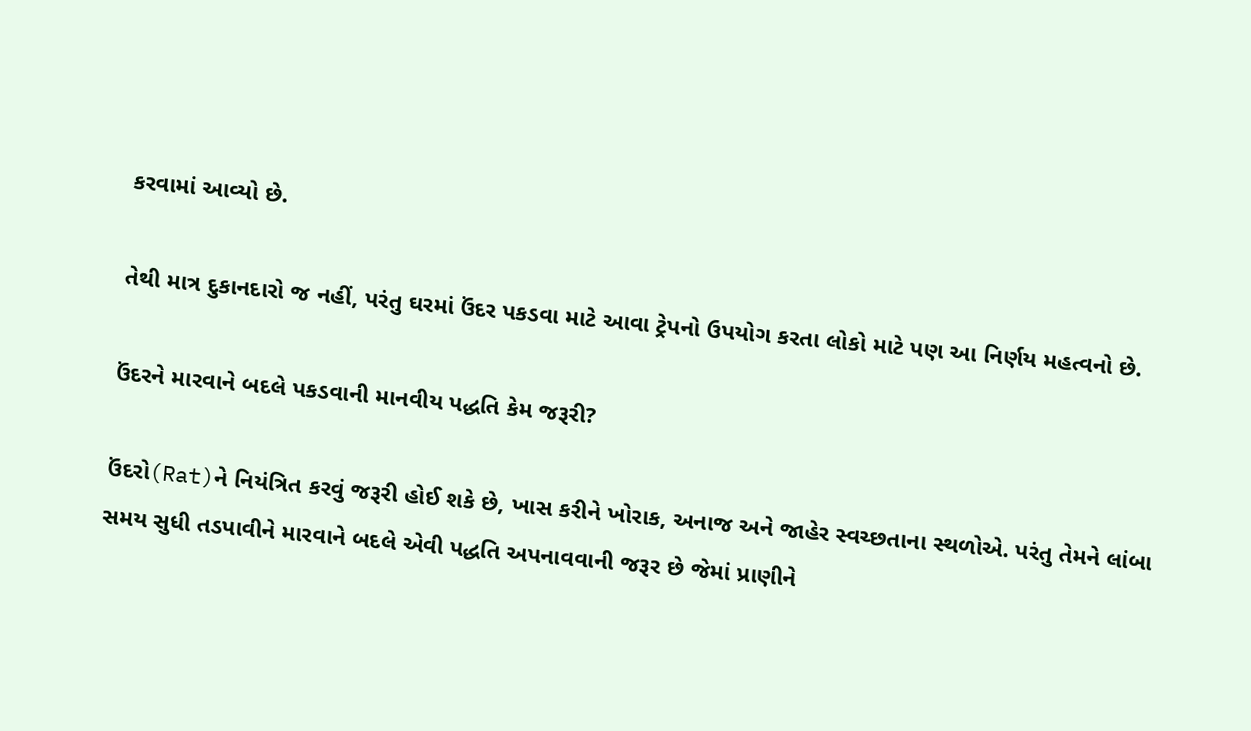કરવામાં આવ્યો છે.

તેથી માત્ર દુકાનદારો જ નહીં, પરંતુ ઘરમાં ઉંદર પકડવા માટે આવા ટ્રેપનો ઉપયોગ કરતા લોકો માટે પણ આ નિર્ણય મહત્વનો છે.

ઉંદરને મારવાને બદલે પકડવાની માનવીય પદ્ધતિ કેમ જરૂરી?

ઉંદરો(Rat)ને નિયંત્રિત કરવું જરૂરી હોઈ શકે છે, ખાસ કરીને ખોરાક, અનાજ અને જાહેર સ્વચ્છતાના સ્થળોએ. પરંતુ તેમને લાંબા સમય સુધી તડપાવીને મારવાને બદલે એવી પદ્ધતિ અપનાવવાની જરૂર છે જેમાં પ્રાણીને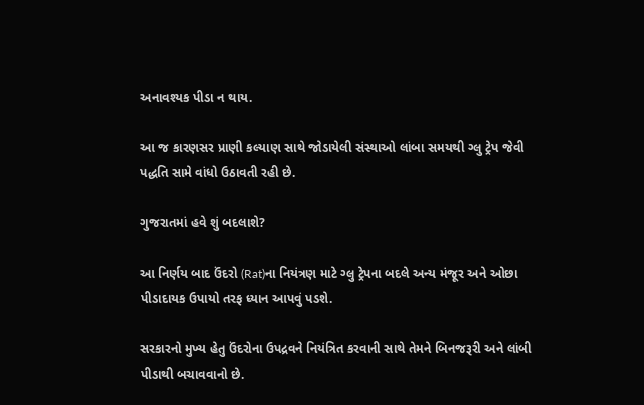અનાવશ્યક પીડા ન થાય.

આ જ કારણસર પ્રાણી કલ્યાણ સાથે જોડાયેલી સંસ્થાઓ લાંબા સમયથી ગ્લુ ટ્રેપ જેવી પદ્ધતિ સામે વાંધો ઉઠાવતી રહી છે.

ગુજરાતમાં હવે શું બદલાશે?

આ નિર્ણય બાદ ઉંદરો (Rat)ના નિયંત્રણ માટે ગ્લુ ટ્રેપના બદલે અન્ય મંજૂર અને ઓછા પીડાદાયક ઉપાયો તરફ ધ્યાન આપવું પડશે.

સરકારનો મુખ્ય હેતુ ઉંદરોના ઉપદ્રવને નિયંત્રિત કરવાની સાથે તેમને બિનજરૂરી અને લાંબી પીડાથી બચાવવાનો છે.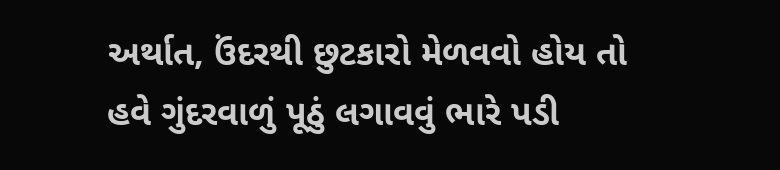અર્થાત, ઉંદરથી છુટકારો મેળવવો હોય તો હવે ગુંદરવાળું પૂઠું લગાવવું ભારે પડી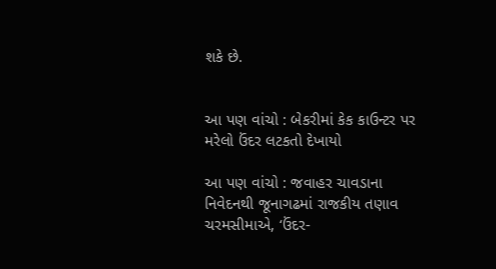શકે છે.


આ પણ વાંચો : બેકરીમાં કેક કાઉન્ટર પર મરેલો ઉંદર લટકતો દેખાયો

આ પણ વાંચો : જવાહર ચાવડાના નિવેદનથી જૂનાગઢમાં રાજકીય તણાવ ચરમસીમાએ, ‘ઉંદર-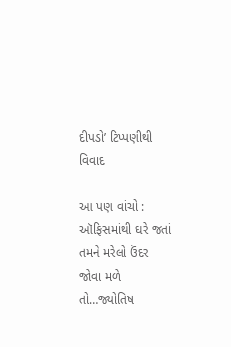દીપડો’ ટિપ્પણીથી વિવાદ

આ પણ વાંચો : ઑફિસમાંથી ઘરે જતાં તમને મરેલો ઉંદર જોવા મળે તો…જ્યોતિષ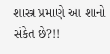શાસ્ત્ર પ્રમાણે આ શાનો સંકેત છે?!!